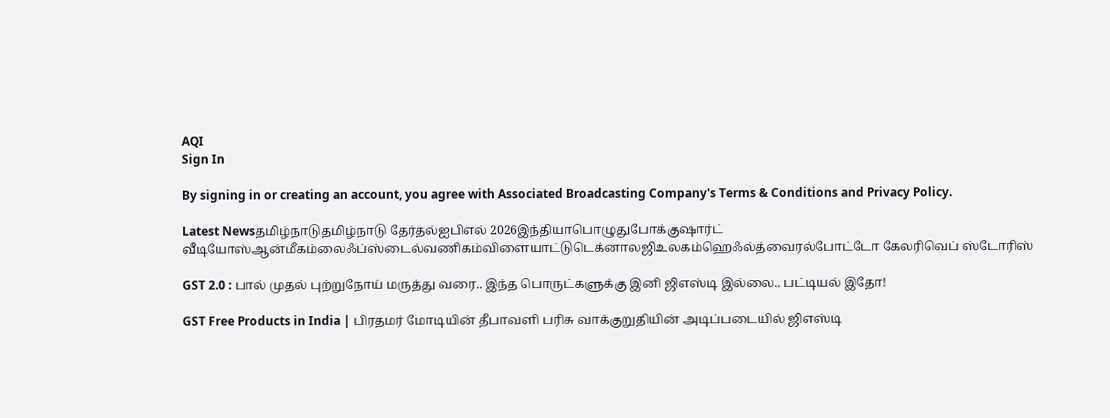AQI
Sign In

By signing in or creating an account, you agree with Associated Broadcasting Company's Terms & Conditions and Privacy Policy.

Latest Newsதமிழ்நாடுதமிழ்நாடு தேர்தல்ஐபிஎல் 2026இந்தியாபொழுதுபோக்குஷார்ட் வீடியோஸ்ஆன்மீகம்லைஃப்ஸ்டைல்வணிகம்விளையாட்டுடெக்னாலஜிஉலகம்ஹெஃல்த்வைரல்போட்டோ கேலரிவெப் ஸ்டோரிஸ்

GST 2.0 : பால் முதல் புற்றுநோய் மருத்து வரை.. இந்த பொருட்களுக்கு இனி ஜிஎஸ்டி இல்லை.. பட்டியல் இதோ!

GST Free Products in India | பிரதமர் மோடியின் தீபாவளி பரிசு வாக்குறுதியின் அடிப்படையில் ஜிஎஸ்டி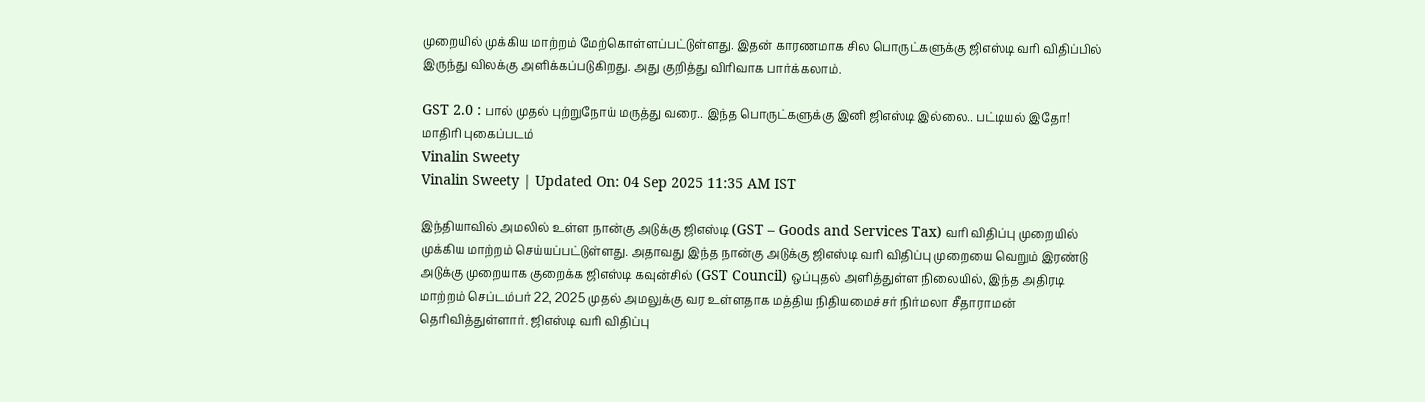முறையில் முக்கிய மாற்றம் மேற்கொள்ளப்பட்டுள்ளது. இதன் காரணமாக சில பொருட்களுக்கு ஜிஎஸ்டி வரி விதிப்பில் இருந்து விலக்கு அளிக்கப்படுகிறது. அது குறித்து விரிவாக பார்க்கலாம்.

GST 2.0 : பால் முதல் புற்றுநோய் மருத்து வரை.. இந்த பொருட்களுக்கு இனி ஜிஎஸ்டி இல்லை.. பட்டியல் இதோ!
மாதிரி புகைப்படம்
Vinalin Sweety
Vinalin Sweety | Updated On: 04 Sep 2025 11:35 AM IST

இந்தியாவில் அமலில் உள்ள நான்கு அடுக்கு ஜிஎஸ்டி (GST – Goods and Services Tax) வரி விதிப்பு முறையில் முக்கிய மாற்றம் செய்யப்பட்டுள்ளது. அதாவது இந்த நான்கு அடுக்கு ஜிஎஸ்டி வரி விதிப்பு முறையை வெறும் இரண்டு அடுக்கு முறையாக குறைக்க ஜிஎஸ்டி கவுன்சில் (GST Council) ஒப்புதல் அளித்துள்ள நிலையில், இந்த அதிரடி மாற்றம் செப்டம்பர் 22, 2025 முதல் அமலுக்கு வர உள்ளதாக மத்திய நிதியமைச்சர் நிர்மலா சீதாராமன் தெரிவித்துள்ளார். ஜிஎஸ்டி வரி விதிப்பு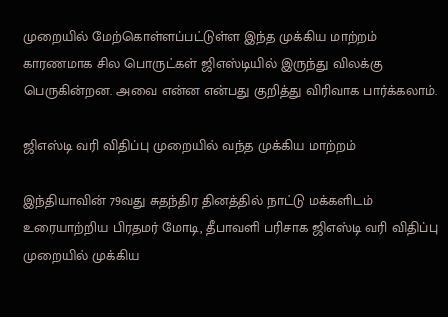முறையில் மேற்கொள்ளப்பட்டுள்ள இந்த முக்கிய மாற்றம் காரணமாக சில பொருட்கள் ஜிஎஸ்டியில் இருந்து விலக்கு பெருகின்றன. அவை என்ன என்பது குறித்து விரிவாக பார்க்கலாம்.

ஜிஎஸ்டி வரி விதிப்பு முறையில் வந்த முக்கிய மாற்றம்

இந்தியாவின் 79வது சுதந்திர தினத்தில் நாட்டு மக்களிடம் உரையாற்றிய பிரதமர் மோடி, தீபாவளி பரிசாக ஜிஎஸ்டி வரி விதிப்பு முறையில் முக்கிய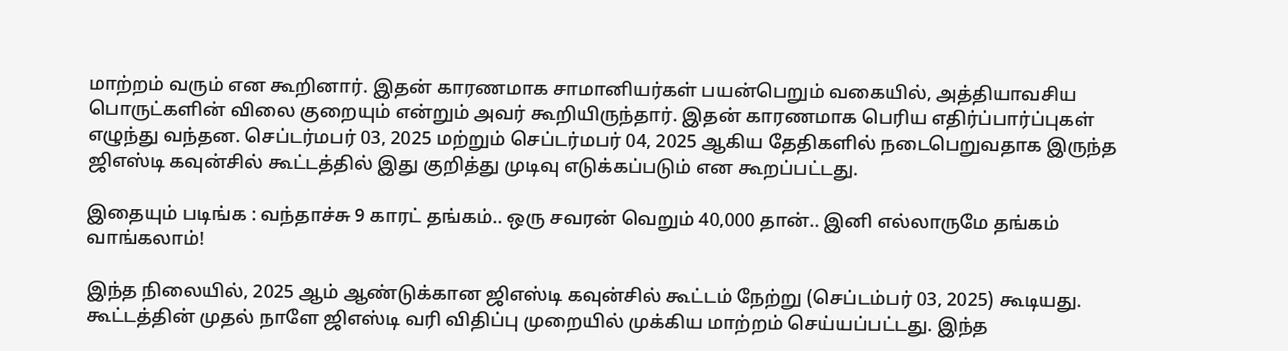மாற்றம் வரும் என கூறினார். இதன் காரணமாக சாமானியர்கள் பயன்பெறும் வகையில், அத்தியாவசிய பொருட்களின் விலை குறையும் என்றும் அவர் கூறியிருந்தார். இதன் காரணமாக பெரிய எதிர்ப்பார்ப்புகள் எழுந்து வந்தன. செப்டர்மபர் 03, 2025 மற்றும் செப்டர்மபர் 04, 2025 ஆகிய தேதிகளில் நடைபெறுவதாக இருந்த ஜிஎஸ்டி கவுன்சில் கூட்டத்தில் இது குறித்து முடிவு எடுக்கப்படும் என கூறப்பட்டது.

இதையும் படிங்க : வந்தாச்சு 9 காரட் தங்கம்.. ஒரு சவரன் வெறும் 40,000 தான்.. இனி எல்லாருமே தங்கம் வாங்கலாம்!

இந்த நிலையில், 2025 ஆம் ஆண்டுக்கான ஜிஎஸ்டி கவுன்சில் கூட்டம் நேற்று (செப்டம்பர் 03, 2025) கூடியது. கூட்டத்தின் முதல் நாளே ஜிஎஸ்டி வரி விதிப்பு முறையில் முக்கிய மாற்றம் செய்யப்பட்டது. இந்த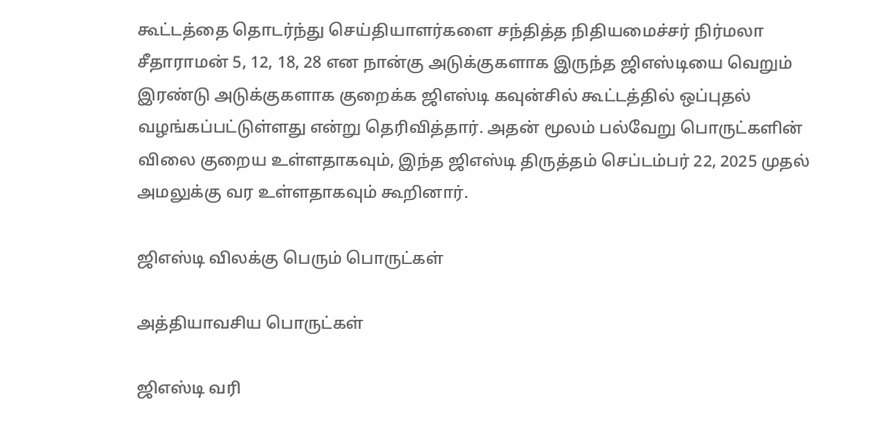கூட்டத்தை தொடர்ந்து செய்தியாளர்களை சந்தித்த நிதியமைச்சர் நிர்மலா சீதாராமன் 5, 12, 18, 28 என நான்கு அடுக்குகளாக இருந்த ஜிஎஸ்டியை வெறும் இரண்டு அடுக்குகளாக குறைக்க ஜிஎஸ்டி கவுன்சில் கூட்டத்தில் ஒப்புதல் வழங்கப்பட்டுள்ளது என்று தெரிவித்தார். அதன் மூலம் பல்வேறு பொருட்களின் விலை குறைய உள்ளதாகவும், இந்த ஜிஎஸ்டி திருத்தம் செப்டம்பர் 22, 2025 முதல் அமலுக்கு வர உள்ளதாகவும் கூறினார்.

ஜிஎஸ்டி விலக்கு பெரும் பொருட்கள்

அத்தியாவசிய பொருட்கள்

ஜிஎஸ்டி வரி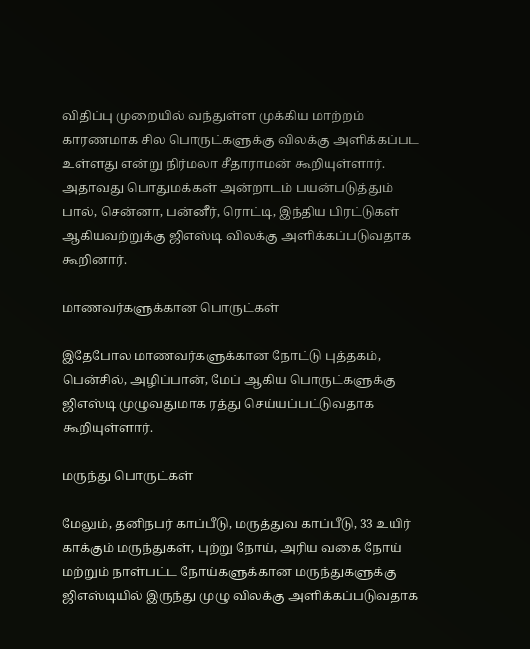விதிப்பு முறையில் வந்துள்ள முக்கிய மாற்றம் காரணமாக சில பொருட்களுக்கு விலக்கு அளிக்கப்பட உள்ளது என்று நிர்மலா சீதாராமன் கூறியுள்ளார். அதாவது பொதுமக்கள் அன்றாடம் பயன்படுத்தும் பால், சென்னா, பன்னீர், ரொட்டி, இந்திய பிரட்டுகள் ஆகியவற்றுக்கு ஜிஎஸ்டி விலக்கு அளிக்கப்படுவதாக கூறினார்.

மாணவர்களுக்கான பொருட்கள்

இதேபோல மாணவர்களுக்கான நோட்டு புத்தகம், பென்சில், அழிப்பான், மேப் ஆகிய பொருட்களுக்கு ஜிஎஸ்டி முழுவதுமாக ரத்து செய்யப்பட்டுவதாக கூறியுள்ளார்.

மருந்து பொருட்கள்

மேலும், தனிநபர் காப்பீடு, மருத்துவ காப்பீடு, 33 உயிர் காக்கும் மருந்துகள், புற்று நோய், அரிய வகை நோய் மற்றும் நாள்பட்ட நோய்களுக்கான மருந்துகளுக்கு ஜிஎஸ்டியில் இருந்து முழு விலக்கு அளிக்கப்படுவதாக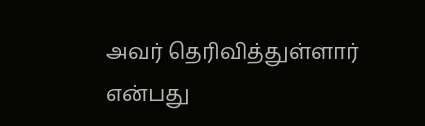அவர் தெரிவித்துள்ளார் என்பது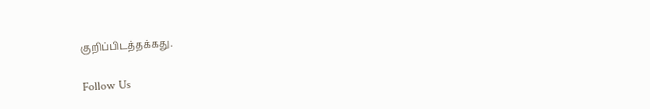குறிப்பிடத்தக்கது.

Follow Us